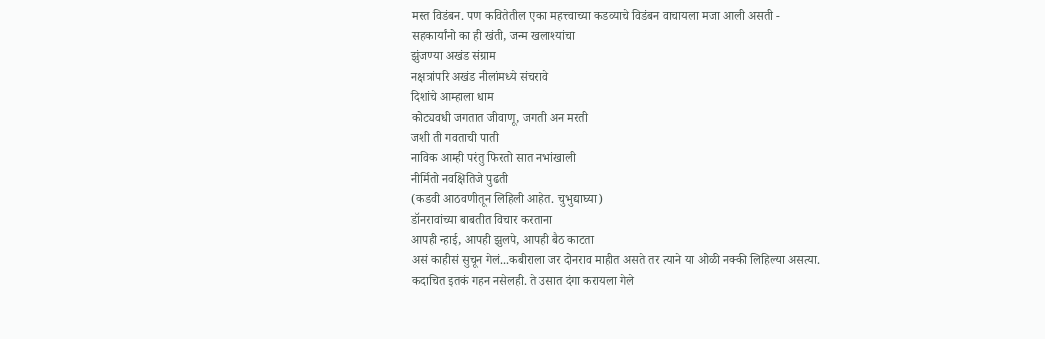मस्त विडंबन. पण कवितेतील एका महत्त्वाच्या कडव्याचे विडंबन वाचायला मजा आली असती -
सहकार्यांनो का ही खंती, जन्म खलाश्यांचा
झुंजण्या अखंड संग्राम
नक्षत्रांपरि अखंड नीलांमध्ये संचरावे
दिशांचे आम्हाला धाम
कोट्यवधी जगतात जीवाणू, जगती अन मरती
जशी ती गवताची पाती
नाविक आम्ही परंतु फिरतो सात नभांखाली
नीर्मितो नवक्षितिजे पुढती
(कडवी आठवणीतून लिहिली आहेत. चुभुद्याघ्या)
डॉनरावांच्या बाबतीत विचार करताना
आपही न्हाई, आपही झुलपे, आपही बैठ काटता
असं काहीसं सुचून गेलं...कबीराला जर दोनराव माहीत असते तर त्याने या ओळी नक्की लिहिल्या असत्या.
कदाचित इतकं गहन नसेलही. ते उसात दंगा करायला गेले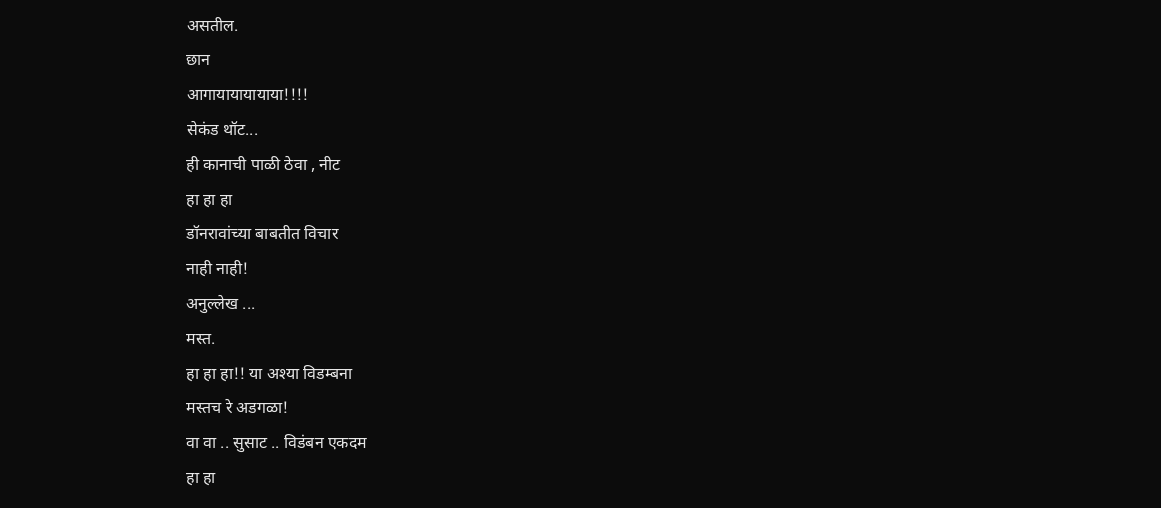असतील.
छान
आगायायायायाया!!!!
सेकंड थॉट...
ही कानाची पाळी ठेवा , नीट
हा हा हा
डॉनरावांच्या बाबतीत विचार
नाही नाही!
अनुल्लेख ...
मस्त.
हा हा हा!! या अश्या विडम्बना
मस्तच रे अडगळा!
वा वा .. सुसाट .. विडंबन एकदम
हा हा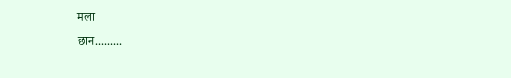मला
छान.........